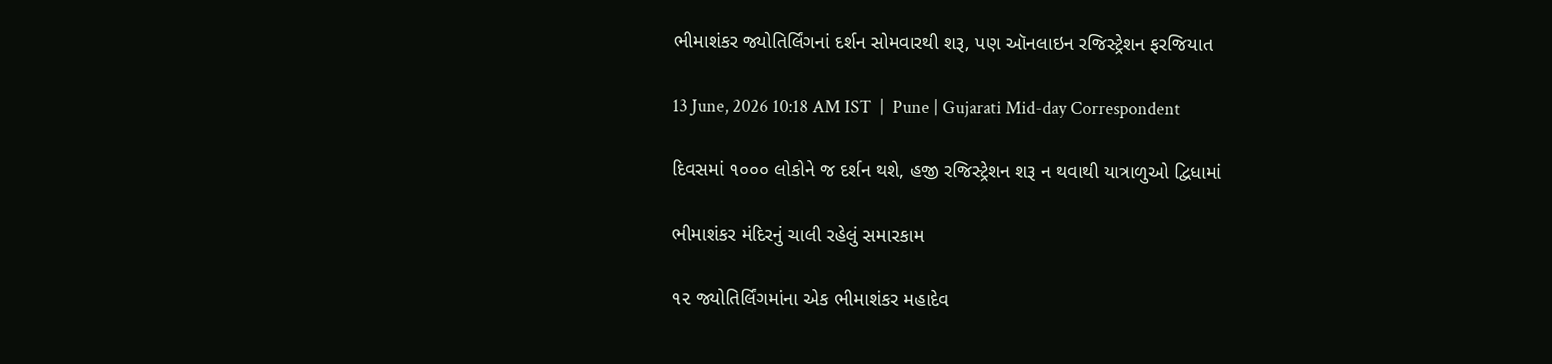ભીમાશંકર જ્યોતિર્લિંગનાં દર્શન સોમવારથી શરૂ, પણ ઑનલાઇન રજિસ્ટ્રેશન ફરજિયાત

13 June, 2026 10:18 AM IST  |  Pune | Gujarati Mid-day Correspondent

દિવસમાં ૧૦૦૦ લોકોને જ દર્શન થશે, હજી રજિસ્ટ્રેશન શરૂ ન થવાથી યાત્રાળુઓ દ્વિધામાં

ભીમાશંકર મંદિરનું ચાલી રહેલું સમારકામ

૧૨ જ્યોતિર્લિંગમાંના એક ‍‍‍‍‍‍‍‍‍‍‍‍‍‍‍‍‍‍‍‍‍‍‍‍‍‍‍‍‍‍‍‍‍‍‍‍‍‍‍‍‍‍‍‍‍‍‍‍‍‍‍‍ભીમાશંકર મહાદેવ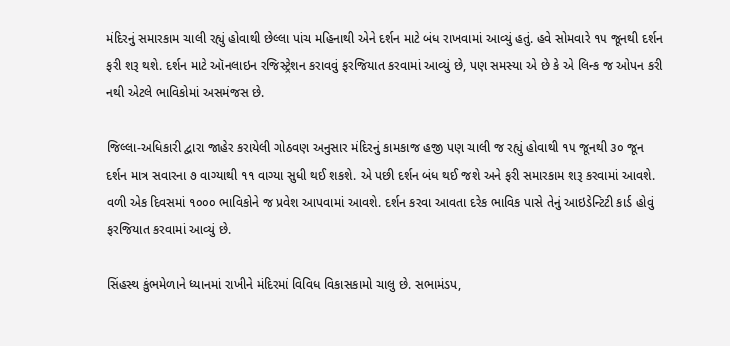મંદિરનું સમારકામ ચાલી રહ્યું હોવાથી છેલ્લા પાંચ મહિનાથી એને દર્શન માટે બંધ રાખવામાં આવ્યું હતું. હવે સોમવારે ૧૫ જૂનથી દર્શન ફરી શરૂ થશે. દર્શન માટે ઑનલાઇન રજિસ્ટ્રેશન કરાવવું ફરજિયાત કરવામાં આવ્યું છે, પણ સમસ્યા એ છે કે એ લિન્ક જ ઓપન કરી નથી એટલે ભાવિકોમાં અસમંજસ છે.

જિલ્લા-અધિકારી દ્વારા જાહેર કરાયેલી ગોઠવણ અનુસાર મંદિરનું કામકાજ હજી પણ ચાલી જ રહ્યું હોવાથી ૧૫ જૂનથી ૩૦ જૂન દર્શન માત્ર સવારના ૭ વાગ્યાથી ૧૧ વાગ્યા સુધી થઈ શકશે. એ પછી દર્શન બંધ થઈ જશે અને ફરી સમારકામ શરૂ કરવામાં આવશે. વળી એક દિવસમાં ૧૦૦૦ ભાવિકોને જ પ્રવેશ આપવામાં આવશે. દર્શન કરવા આવતા દરેક ભાવિક પાસે તેનું આઇડેન્ટિટી કાર્ડ હોવું ફરજિયાત કરવામાં આવ્યું છે.

સિંહસ્થ કુંભમેળાને ધ્યાનમાં રાખીને મંદિરમાં વિવિધ વિકાસકામો ચાલુ છે. સભામંડપ,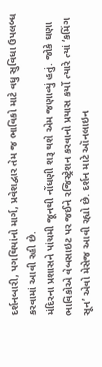દર્શનબારી, પગથિયાંનો માર્ગ, પ્રવેશદ્વાર તેમ જ ભાવિકો માટે વધુ સુવિધા ઉપલબ્ધ કરવામાં આવી રહી છે.
મંદિરના પ્રશાસને પાંચમી જૂનથી નોંધણી શરૂ થશે એમ જણાવ્યું હતું. જોકે ઘણા ભાવિકોએ વેબસાઇટ પર જઈને રજિસ્ટ્રેશન કરવાનો પ્રયાસ કર્યો ત્યારે ત્યાં ‘કમિંગ સૂન’ એવો મેસેજ આવી રહ્યો છે. દર્શન માટે ઑનલાઇન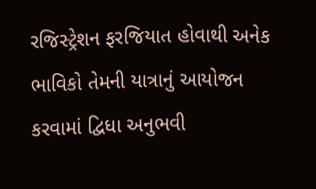રજિસ્ટ્રેશન ફરજિયાત હોવાથી અનેક ભાવિકો તેમની યાત્રાનું આયોજન કરવામાં દ્વિધા અનુભવી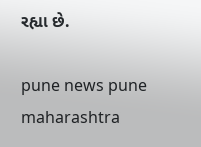રહ્યા છે.

pune news pune maharashtra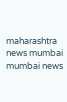maharashtra news mumbai mumbai news